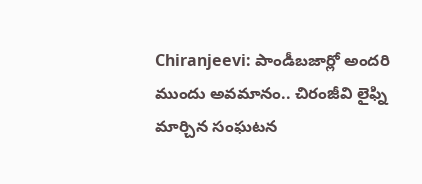Chiranjeevi: పాండీబజార్లో అందరి ముందు అవమానం.. చిరంజీవి లైఫ్ని మార్చిన సంఘటన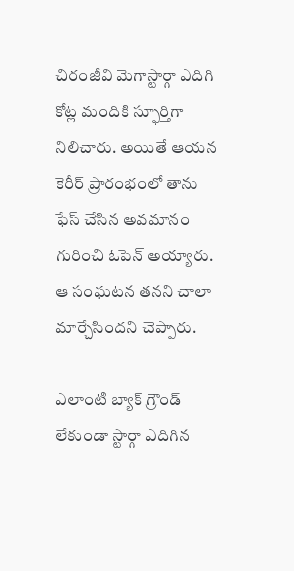చిరంజీవి మెగాస్టార్గా ఎదిగి కోట్ల మందికి స్ఫూర్తిగా నిలిచారు. అయితే ఆయన కెరీర్ ప్రారంభంలో తాను ఫేస్ చేసిన అవమానం గురించి ఓపెన్ అయ్యారు. ఆ సంఘటన తనని చాలా మార్చేసిందని చెప్పారు.

ఎలాంటి బ్యాక్ గ్రౌండ్ లేకుండా స్టార్గా ఎదిగిన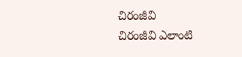చిరంజీవి
చిరంజీవి ఎలాంటి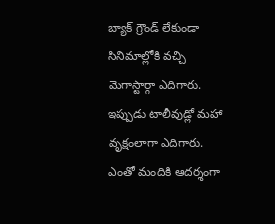బ్యాక్ గ్రౌండ్ లేకుండా సినిమాల్లోకి వచ్చి మెగాస్టార్గా ఎదిగారు. ఇప్పుడు టాలీవుడ్లో మహా వృక్షంలాగా ఎదిగారు. ఎంతో మందికి ఆదర్శంగా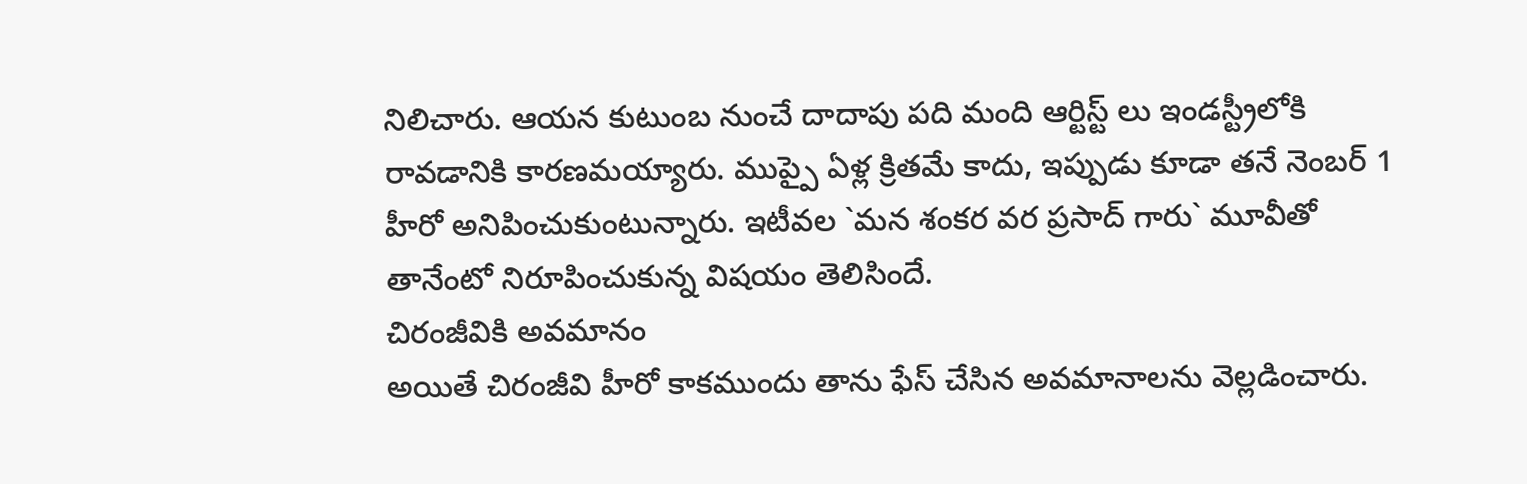నిలిచారు. ఆయన కుటుంబ నుంచే దాదాపు పది మంది ఆర్టిస్ట్ లు ఇండస్ట్రీలోకి రావడానికి కారణమయ్యారు. ముప్పై ఏళ్ల క్రితమే కాదు, ఇప్పుడు కూడా తనే నెంబర్ 1 హీరో అనిపించుకుంటున్నారు. ఇటీవల `మన శంకర వర ప్రసాద్ గారు` మూవీతో తానేంటో నిరూపించుకున్న విషయం తెలిసిందే.
చిరంజీవికి అవమానం
అయితే చిరంజీవి హీరో కాకముందు తాను ఫేస్ చేసిన అవమానాలను వెల్లడించారు.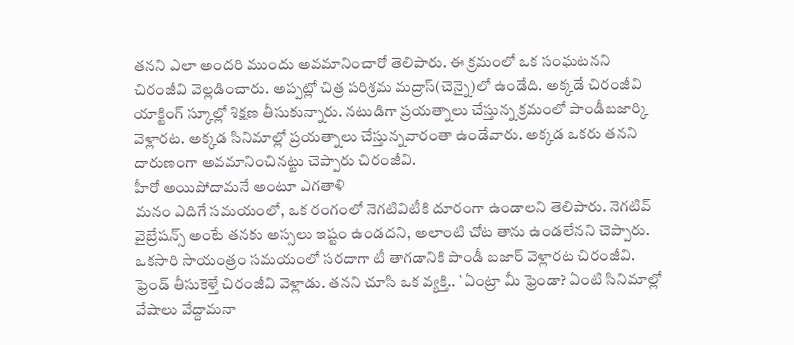తనని ఎలా అందరి ముందు అవమానించారో తెలిపారు. ఈ క్రమంలో ఒక సంఘటనని చిరంజీవి వెల్లడించారు. అప్పట్లో చిత్ర పరిశ్రమ మద్రాస్(చెన్నై)లో ఉండేది. అక్కడే చిరంజీవి యాక్టింగ్ స్కూల్లో శిక్షణ తీసుకున్నారు. నటుడిగా ప్రయత్నాలు చేస్తున్న క్రమంలో పాండీబజార్కి వెళ్లారట. అక్కడ సినిమాల్లో ప్రయత్నాలు చేస్తున్నవారంతా ఉండేవారు. అక్కడ ఒకరు తనని దారుణంగా అవమానించినట్టు చెప్పారు చిరంజీవి.
హీరో అయిపోదామనే అంటూ ఎగతాళి
మనం ఎదిగే సమయంలో, ఒక రంగంలో నెగటివిటీకి దూరంగా ఉండాలని తెలిపారు. నెగటివ్ వైబ్రేషన్స్ అంటే తనకు అస్సలు ఇష్టం ఉండదని, అలాంటి చోట తాను ఉండలేనని చెప్పారు. ఒకసారి సాయంత్రం సమయంలో సరదాగా టీ తాగడానికి పాండీ బజార్ వెళ్లారట చిరంజీవి. ఫ్రెండ్ తీసుకెళ్తే చిరంజీవి వెళ్లాడు. తనని చూసి ఒక వ్యక్తి.. `ఏంట్రా మీ ఫ్రెండా? ఏంటి సినిమాల్లో వేషాలు వేద్దామనా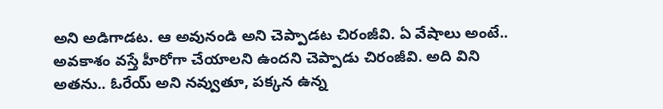అని అడిగాడట. ఆ అవునండి అని చెప్పాడట చిరంజీవి. ఏ వేషాలు అంటే.. అవకాశం వస్తే హీరోగా చేయాలని ఉందని చెప్పాడు చిరంజీవి. అది విని అతను.. ఓరేయ్ అని నవ్వుతూ, పక్కన ఉన్న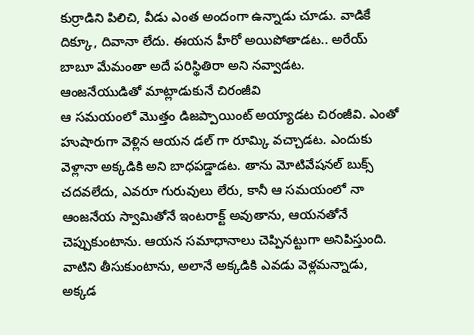కుర్రాడిని పిలిచి, వీడు ఎంత అందంగా ఉన్నాడు చూడు. వాడికే దిక్కూ, దివానా లేదు. ఈయన హీరో అయిపోతాడట.. అరేయ్ బాబూ మేమంతా అదే పరిస్థితిరా అని నవ్వాడట.
ఆంజనేయుడితో మాట్లాడుకునే చిరంజీవి
ఆ సమయంలో మొత్తం డిజప్పాయింట్ అయ్యాడట చిరంజీవి. ఎంతో హుషారుగా వెళ్లిన ఆయన డల్ గా రూమ్కి వచ్చాడట. ఎందుకు వెళ్లానా అక్కడికి అని బాధపడ్డాడట. తాను మోటివేషనల్ బుక్స్ చదవలేదు, ఎవరూ గురువులు లేరు, కానీ ఆ సమయంలో నా ఆంజనేయ స్వామితోనే ఇంటరాక్ట్ అవుతాను, ఆయనతోనే చెప్పుకుంటాను. ఆయన సమాధానాలు చెప్పినట్టుగా అనిపిస్తుంది. వాటిని తీసుకుంటాను, అలానే అక్కడికి ఎవడు వెళ్లమన్నాడు, అక్కడ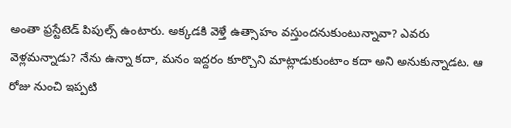అంతా ఫ్రస్టేటెడ్ పిపుల్స్ ఉంటారు. అక్కడకి వెళ్తే ఉత్సాహం వస్తుందనుకుంటున్నావా? ఎవరు వెళ్లమన్నాడు? నేను ఉన్నా కదా, మనం ఇద్దరం కూర్చొని మాట్లాడుకుంటాం కదా అని అనుకున్నాడట. ఆ రోజు నుంచి ఇప్పటి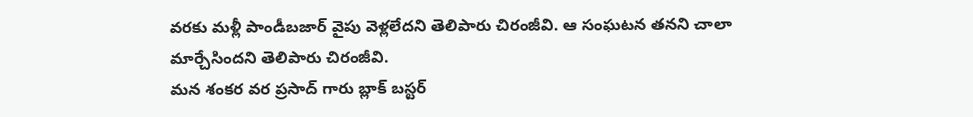వరకు మళ్లీ పాండీబజార్ వైపు వెళ్లలేదని తెలిపారు చిరంజీవి. ఆ సంఘటన తనని చాలా మార్చేసిందని తెలిపారు చిరంజీవి.
మన శంకర వర ప్రసాద్ గారు బ్లాక్ బస్టర్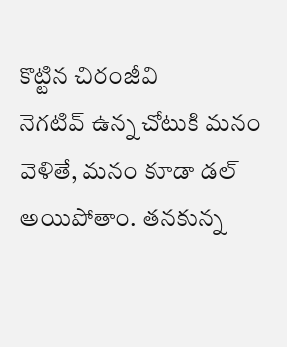కొట్టిన చిరంజీవి
నెగటివ్ ఉన్న చోటుకి మనం వెళితే, మనం కూడా డల్ అయిపోతాం. తనకున్న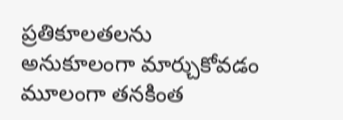ప్రతికూలతలను అనుకూలంగా మార్చుకోవడం మూలంగా తనకింత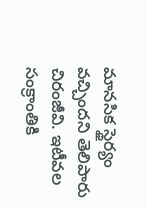మానసిక స్థైర్యం వచ్చిందని తెలిపారు చిరంజీవి. ఇటీవల సంక్రాంతికి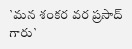`మన శంకర వర ప్రసాద్ గారు`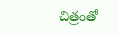చిత్రంతో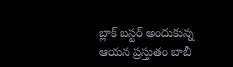బ్లాక్ బస్టర్ అందుకున్న ఆయన ప్రస్తుతం బాబీ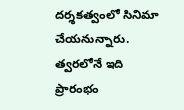దర్శకత్వంలో సినిమా చేయనున్నారు. త్వరలోనే ఇది ప్రారంభం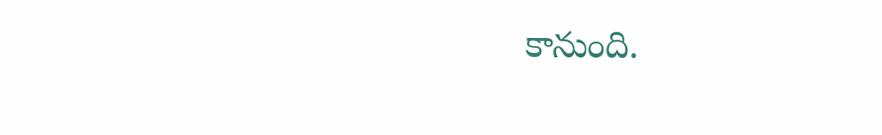కానుంది.